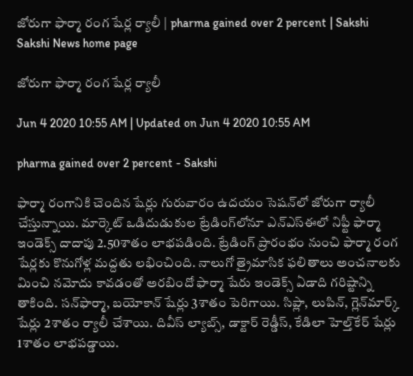జోరుగా ఫార్మా రంగ షేర్ల ర్యాలీ | pharma gained over 2 percent | Sakshi
Sakshi News home page

జోరుగా ఫార్మా రంగ షేర్ల ర్యాలీ

Jun 4 2020 10:55 AM | Updated on Jun 4 2020 10:55 AM

pharma gained over 2 percent - Sakshi

ఫార్మా రంగానికి చెందిన షేర్లు గురువారం ఉదయం సెషన్‌లో జోరుగా ర్యాలీ చేస్తున్నాయి. మార్కెట్‌ ఒడిదుడుకుల ట్రేడింగ్‌లోనూ ఎన్‌ఎస్‌ఈలో నిఫ్టీ ఫార్మా ఇండెక్స్‌ దాదాపు 2.50శాతం లాభపడింది. ట్రేడింగ్‌ ప్రారంభం నుంచి ఫార్మా రంగ షేర్లకు కొనుగోళ్ల మద్దతు లభించింది. నాలుగో త్రైమాసిక ఫలితాలు అంచనాలకు మించి నమోదు కావడంతో అరబిందో ఫార్మా షేరు ఇండెక్స్‌ ఏడాది గరిష్టాన్ని తాకింది. సన్‌ఫార్మా, బయోకాన్‌ షేర్లు 3శాతం పెరిగాయి. సిప్లా, లుపిన్‌, గ్లెన్‌మార్క్‌ షేర్లు 2శాతం ర్యాలీ చేశాయి. దివీస్ ల్యాబ్స్‌, డాక్టార్‌ రెడ్డీస్‌, కేడిలా హెల్త్‌కేర్‌ షేర్లు 1శాతం లాభపడ్డాయి.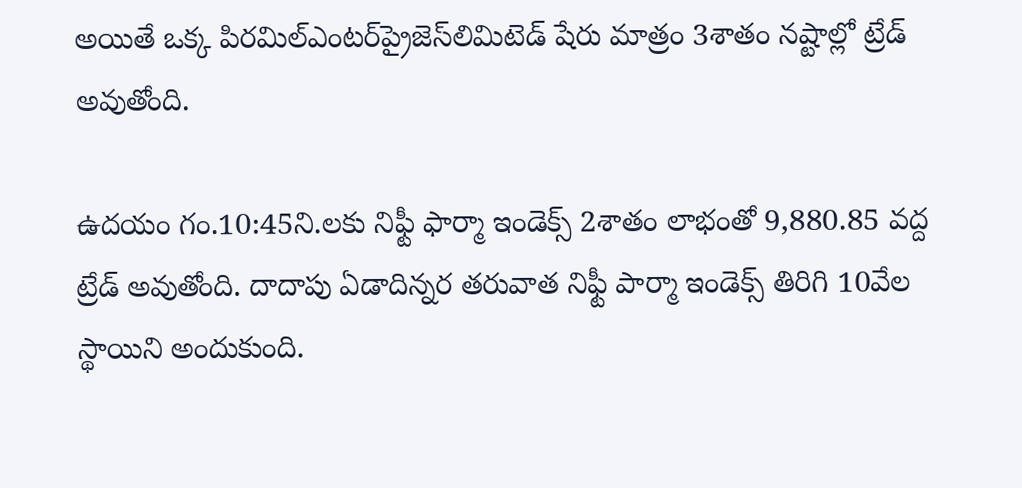అయితే ఒక్క పిరమిల్‌ఎంటర్‌ప్రైజెస్‌లిమిటెడ్‌ షేరు మాత్రం 3శాతం నష్టాల్లో ట్రేడ్‌ అవుతోంది.

ఉదయం గం.10:45ని.లకు నిఫ్టీ ఫార్మా ఇండెక్స్‌ 2శాతం లాభంతో 9,880.85 వద్ద ట్రేడ్‌ అవుతోంది. దాదాపు ఏడాదిన్నర తరువాత నిఫ్టీ పార్మా ఇండెక్స్‌ తిరిగి 10వేల స్థాయిని అందుకుంది.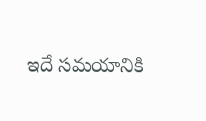ఇదే సమయానికి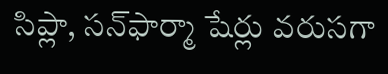సిప్లా, సన్‌ఫార్మా షేర్లు వరుసగా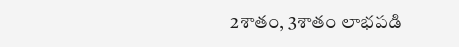2శాతం, 3శాతం లాభపడి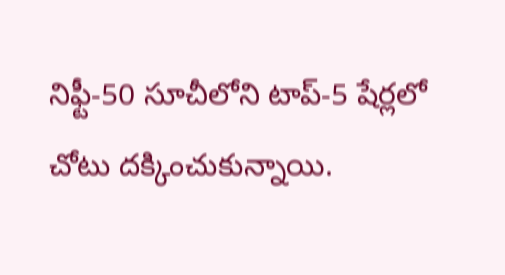నిఫ్టీ-50 సూచీలోని టాప్‌-5 షేర్లలో చోటు దక్కించుకున్నాయి.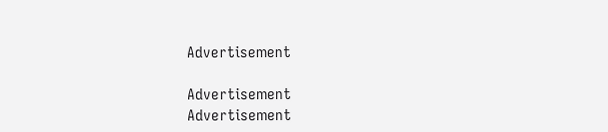Advertisement

Advertisement
Advertisement